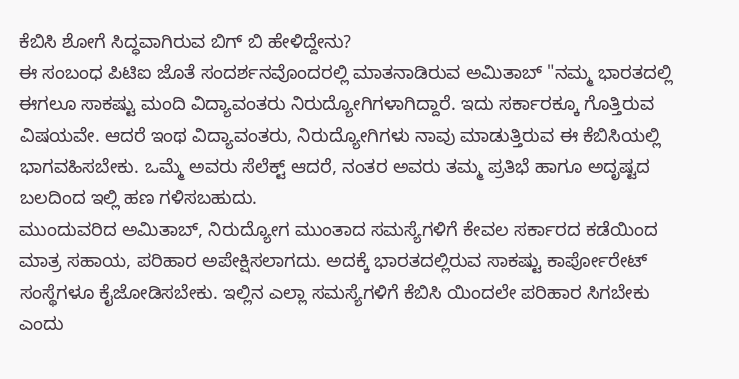ಕೆಬಿಸಿ ಶೋಗೆ ಸಿದ್ಧವಾಗಿರುವ ಬಿಗ್ ಬಿ ಹೇಳಿದ್ದೇನು?
ಈ ಸಂಬಂಧ ಪಿಟಿಐ ಜೊತೆ ಸಂದರ್ಶನವೊಂದರಲ್ಲಿ ಮಾತನಾಡಿರುವ ಅಮಿತಾಬ್ "ನಮ್ಮ ಭಾರತದಲ್ಲಿ ಈಗಲೂ ಸಾಕಷ್ಟು ಮಂದಿ ವಿದ್ಯಾವಂತರು ನಿರುದ್ಯೋಗಿಗಳಾಗಿದ್ದಾರೆ. ಇದು ಸರ್ಕಾರಕ್ಕೂ ಗೊತ್ತಿರುವ ವಿಷಯವೇ. ಆದರೆ ಇಂಥ ವಿದ್ಯಾವಂತರು, ನಿರುದ್ಯೋಗಿಗಳು ನಾವು ಮಾಡುತ್ತಿರುವ ಈ ಕೆಬಿಸಿಯಲ್ಲಿ ಭಾಗವಹಿಸಬೇಕು. ಒಮ್ಮೆ ಅವರು ಸೆಲೆಕ್ಟ್ ಆದರೆ, ನಂತರ ಅವರು ತಮ್ಮ ಪ್ರತಿಭೆ ಹಾಗೂ ಅದೃಷ್ಟದ ಬಲದಿಂದ ಇಲ್ಲಿ ಹಣ ಗಳಿಸಬಹುದು.
ಮುಂದುವರಿದ ಅಮಿತಾಬ್, ನಿರುದ್ಯೋಗ ಮುಂತಾದ ಸಮಸ್ಯೆಗಳಿಗೆ ಕೇವಲ ಸರ್ಕಾರದ ಕಡೆಯಿಂದ ಮಾತ್ರ ಸಹಾಯ, ಪರಿಹಾರ ಅಪೇಕ್ಷಿಸಲಾಗದು. ಅದಕ್ಕೆ ಭಾರತದಲ್ಲಿರುವ ಸಾಕಷ್ಟು ಕಾರ್ಪೋರೇಟ್ ಸಂಸ್ಥೆಗಳೂ ಕೈಜೋಡಿಸಬೇಕು. ಇಲ್ಲಿನ ಎಲ್ಲಾ ಸಮಸ್ಯೆಗಳಿಗೆ ಕೆಬಿಸಿ ಯಿಂದಲೇ ಪರಿಹಾರ ಸಿಗಬೇಕು ಎಂದು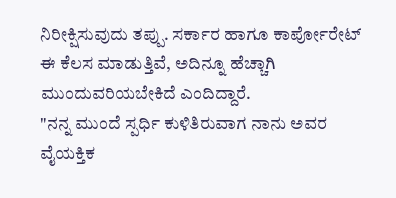ನಿರೀಕ್ಷಿಸುವುದು ತಪ್ಪು. ಸರ್ಕಾರ ಹಾಗೂ ಕಾರ್ಪೋರೇಟ್ ಈ ಕೆಲಸ ಮಾಡುತ್ತಿವೆ, ಅದಿನ್ನೂ ಹೆಚ್ಚಾಗಿ ಮುಂದುವರಿಯಬೇಕಿದೆ ಎಂದಿದ್ದಾರೆ.
"ನನ್ನ ಮುಂದೆ ಸ್ಪರ್ಧಿ ಕುಳಿತಿರುವಾಗ ನಾನು ಅವರ ವೈಯಕ್ತಿಕ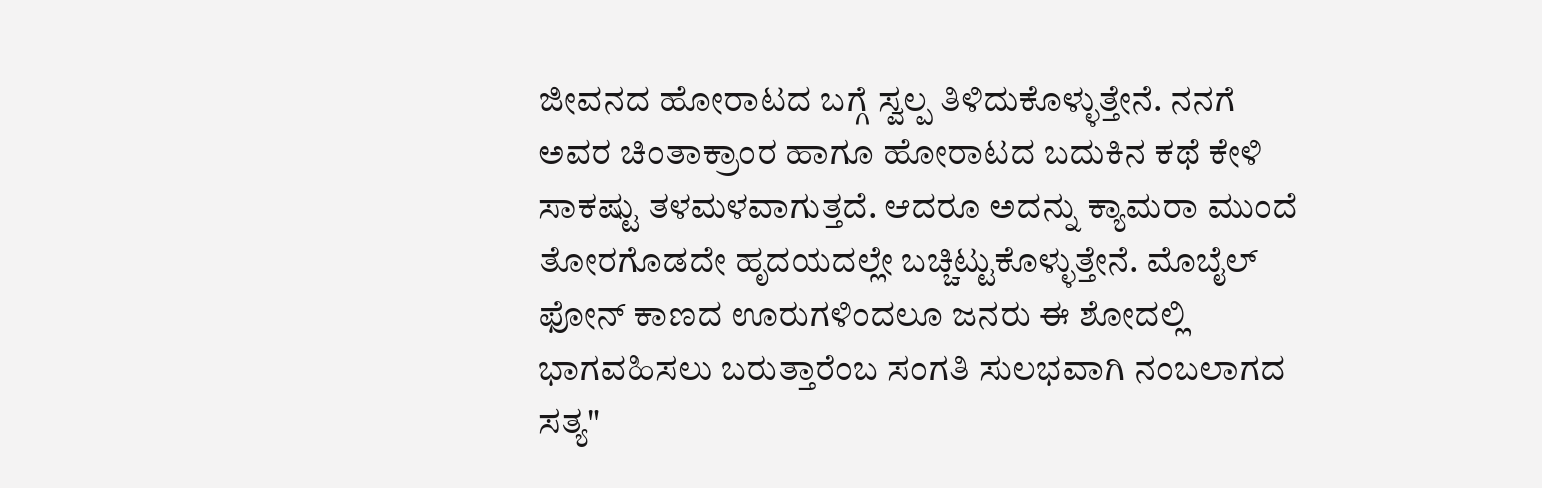ಜೀವನದ ಹೋರಾಟದ ಬಗ್ಗೆ ಸ್ವಲ್ಪ ತಿಳಿದುಕೊಳ್ಳುತ್ತೇನೆ. ನನಗೆ ಅವರ ಚಿಂತಾಕ್ರಾಂರ ಹಾಗೂ ಹೋರಾಟದ ಬದುಕಿನ ಕಥೆ ಕೇಳಿ ಸಾಕಷ್ಟು ತಳಮಳವಾಗುತ್ತದೆ. ಆದರೂ ಅದನ್ನು ಕ್ಯಾಮರಾ ಮುಂದೆ ತೋರಗೊಡದೇ ಹೃದಯದಲ್ಲೇ ಬಚ್ಚಿಟ್ಟುಕೊಳ್ಳುತ್ತೇನೆ. ಮೊಬೈಲ್ ಫೋನ್ ಕಾಣದ ಊರುಗಳಿಂದಲೂ ಜನರು ಈ ಶೋದಲ್ಲಿ ಭಾಗವಹಿಸಲು ಬರುತ್ತಾರೆಂಬ ಸಂಗತಿ ಸುಲಭವಾಗಿ ನಂಬಲಾಗದ ಸತ್ಯ"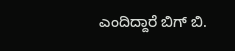ಎಂದಿದ್ದಾರೆ ಬಿಗ್ ಬಿ.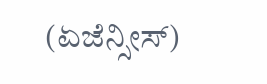(ಏಜೆನ್ಸೀಸ್)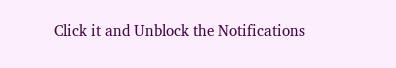Click it and Unblock the Notifications